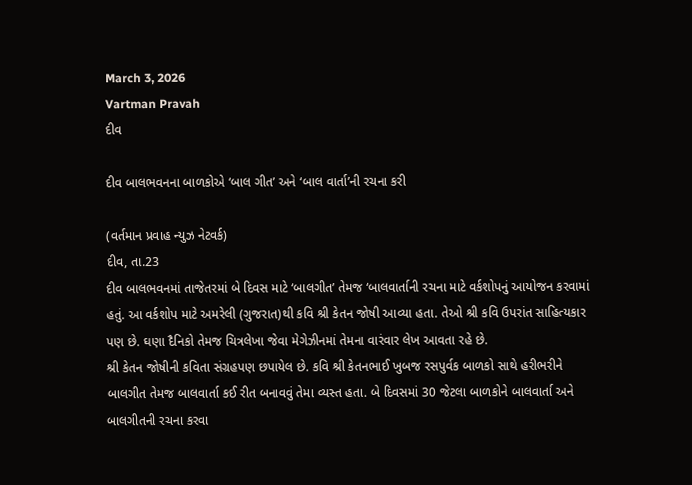March 3, 2026
Vartman Pravah
દીવ

દીવ બાલભવનના બાળકોએ ‘બાલ ગીત’ અને ‘બાલ વાર્તા’ની રચના કરી

(વર્તમાન પ્રવાહ ન્‍યુઝ નેટવર્ક)
દીવ, તા.23
દીવ બાલભવનમાં તાજેતરમાં બે દિવસ માટે ‘બાલગીત’ તેમજ ‘બાલવાર્તાની રચના માટે વર્કશોપનું આયોજન કરવામાં હતું. આ વર્કશોપ માટે અમરેલી (ગુજરાત)થી કવિ શ્રી કેતન જોષી આવ્‍યા હતા. તેઓ શ્રી કવિ ઉપરાંત સાહિત્‍યકાર પણ છે. ઘણા દૈનિકો તેમજ ચિત્રલેખા જેવા મેગેઝીનમાં તેમના વારંવાર લેખ આવતા રહે છે.
શ્રી કેતન જોષીની કવિતા સંગ્રહપણ છપાયેલ છે. કવિ શ્રી કેતનભાઈ ખુબજ રસપુર્વક બાળકો સાથે હરીભરીને બાલગીત તેમજ બાલવાર્તા કઈ રીત બનાવવું તેમા વ્‍યસ્‍ત હતા. બે દિવસમાં 30 જેટલા બાળકોને બાલવાર્તા અને બાલગીતની રચના કરવા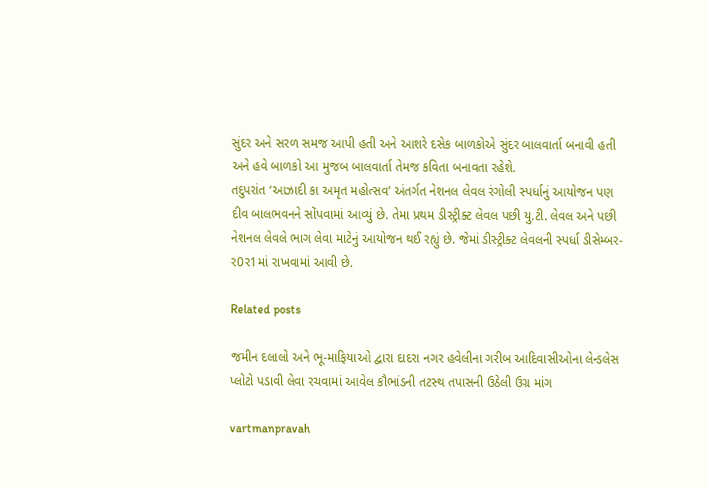સુંદર અને સરળ સમજ આપી હતી અને આશરે દસેક બાળકોએ સુંદર બાલવાર્તા બનાવી હતી અને હવે બાળકો આ મુજબ બાલવાર્તા તેમજ કવિતા બનાવતા રહેશે.
તદુપરાંત ‘આઝાદી કા અમૃત મહોત્‍સવ’ અંતર્ગત નેશનલ લેવલ રંગોલી સ્‍પર્ધાનું આયોજન પણ દીવ બાલભવનને સોંપવામાં આવ્‍યું છે. તેમા પ્રથમ ડીસ્‍ટ્રીક્‍ટ લેવલ પછી યુ.ટી. લેવલ અને પછી નેશનલ લેવલે ભાગ લેવા માટેનું આયોજન થઈ રહ્યું છે. જેમાં ડીસ્‍ટ્રીક્‍ટ લેવલની સ્‍પર્ધા ડીસેમ્‍બર-ર0ર1માં રાખવામાં આવી છે.

Related posts

જમીન દલાલો અને ભૂ-માફિયાઓ દ્વારા દાદરા નગર હવેલીના ગરીબ આદિવાસીઓના લેન્‍ડલેસ પ્‍લોટો પડાવી લેવા રચવામાં આવેલ કૌભાંડની તટસ્‍થ તપાસની ઉઠેલી ઉગ્ર માંગ

vartmanpravah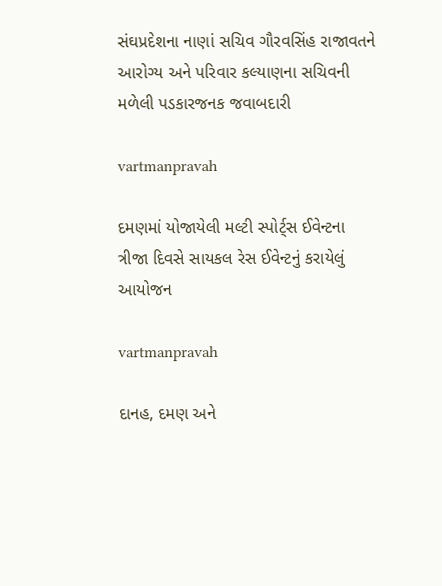સંઘપ્રદેશના નાણાં સચિવ ગૌરવસિંહ રાજાવતને આરોગ્‍ય અને પરિવાર કલ્‍યાણના સચિવની મળેલી પડકારજનક જવાબદારી

vartmanpravah

દમણમાં યોજાયેલી મલ્‍ટી સ્‍પોર્ટ્‌સ ઈવેન્‍ટના ત્રીજા દિવસે સાયકલ રેસ ઈવેન્‍ટનું કરાયેલું આયોજન

vartmanpravah

દાનહ, દમણ અને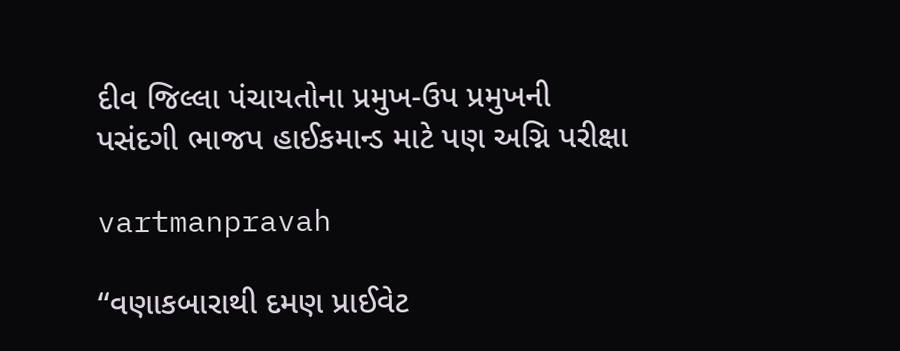દીવ જિલ્લા પંચાયતોના પ્રમુખ-ઉપ પ્રમુખની પસંદગી ભાજપ હાઈકમાન્‍ડ માટે પણ અગ્નિ પરીક્ષા

vartmanpravah

‘‘વણાકબારાથી દમણ પ્રાઈવેટ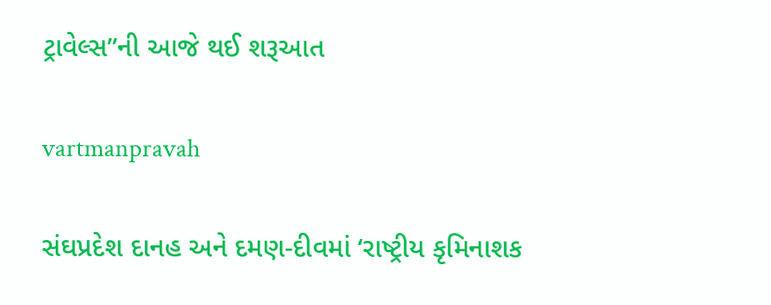ટ્રાવેલ્‍સ”ની આજે થઈ શરૂઆત

vartmanpravah

સંઘપ્રદેશ દાનહ અને દમણ-દીવમાં ‘રાષ્‍ટ્રીય કૃમિનાશક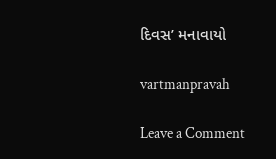દિવસ’ મનાવાયો

vartmanpravah

Leave a Comment